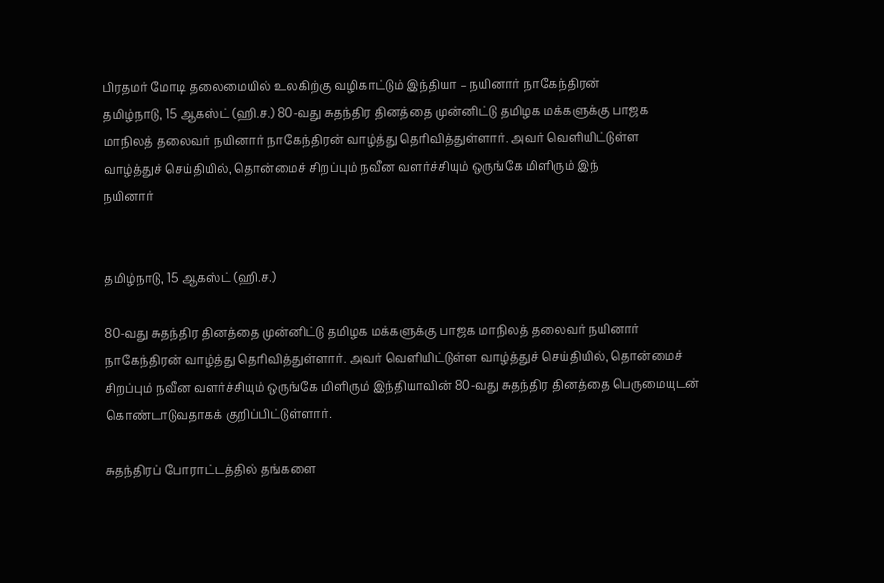பிரதமர் மோடி தலைமையில் உலகிற்கு வழிகாட்டும் இந்தியா – நயினார் நாகேந்திரன்
தமிழ்நாடு, 15 ஆகஸ்ட் (ஹி.ச.) 80-வது சுதந்திர தினத்தை முன்னிட்டு தமிழக மக்களுக்கு பாஜக மாநிலத் தலைவர் நயினார் நாகேந்திரன் வாழ்த்து தெரிவித்துள்ளார். அவர் வெளியிட்டுள்ள வாழ்த்துச் செய்தியில், தொன்மைச் சிறப்பும் நவீன வளர்ச்சியும் ஒருங்கே மிளிரும் இந்
நயினார்


தமிழ்நாடு, 15 ஆகஸ்ட் (ஹி.ச.)

80-வது சுதந்திர தினத்தை முன்னிட்டு தமிழக மக்களுக்கு பாஜக மாநிலத் தலைவர் நயினார் நாகேந்திரன் வாழ்த்து தெரிவித்துள்ளார். அவர் வெளியிட்டுள்ள வாழ்த்துச் செய்தியில், தொன்மைச் சிறப்பும் நவீன வளர்ச்சியும் ஒருங்கே மிளிரும் இந்தியாவின் 80-வது சுதந்திர தினத்தை பெருமையுடன் கொண்டாடுவதாகக் குறிப்பிட்டுள்ளார்.

சுதந்திரப் போராட்டத்தில் தங்களை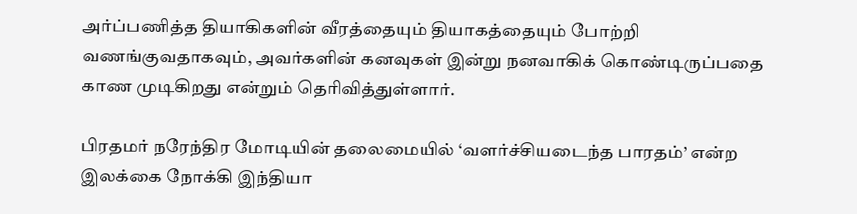அர்ப்பணித்த தியாகிகளின் வீரத்தையும் தியாகத்தையும் போற்றி வணங்குவதாகவும், அவர்களின் கனவுகள் இன்று நனவாகிக் கொண்டிருப்பதை காண முடிகிறது என்றும் தெரிவித்துள்ளார்.

பிரதமர் நரேந்திர மோடியின் தலைமையில் ‘வளர்ச்சியடைந்த பாரதம்’ என்ற இலக்கை நோக்கி இந்தியா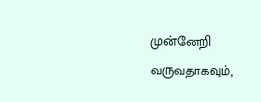முன்னேறி வருவதாகவும்,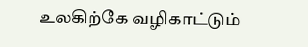உலகிற்கே வழிகாட்டும்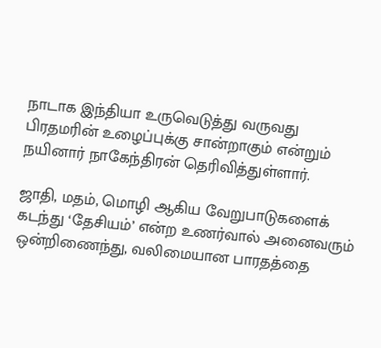நாடாக இந்தியா உருவெடுத்து வருவது பிரதமரின் உழைப்புக்கு சான்றாகும் என்றும் நயினார் நாகேந்திரன் தெரிவித்துள்ளார்.

ஜாதி, மதம், மொழி ஆகிய வேறுபாடுகளைக் கடந்து ‘தேசியம்’ என்ற உணர்வால் அனைவரும் ஒன்றிணைந்து, வலிமையான பாரதத்தை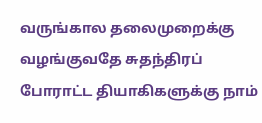வருங்கால தலைமுறைக்கு வழங்குவதே சுதந்திரப் போராட்ட தியாகிகளுக்கு நாம்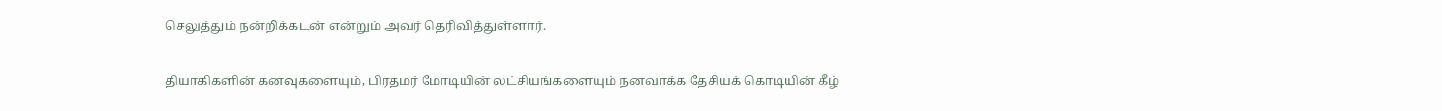செலுத்தும் நன்றிக்கடன் என்றும் அவர் தெரிவித்துள்ளார்.

தியாகிகளின் கனவுகளையும், பிரதமர் மோடியின் லட்சியங்களையும் நனவாக்க தேசியக் கொடியின் கீழ்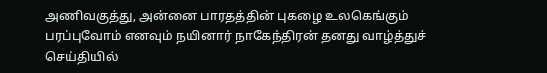அணிவகுத்து, அன்னை பாரதத்தின் புகழை உலகெங்கும் பரப்புவோம் எனவும் நயினார் நாகேந்திரன் தனது வாழ்த்துச் செய்தியில்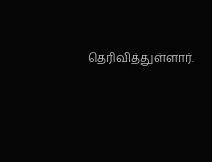தெரிவித்துள்ளார்.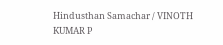Hindusthan Samachar / VINOTH KUMAR P